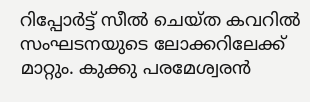റിപ്പോർട്ട് സീൽ ചെയ്ത കവറിൽ സംഘടനയുടെ ലോക്കറിലേക്ക് മാറ്റും. കുക്കു പരമേശ്വരൻ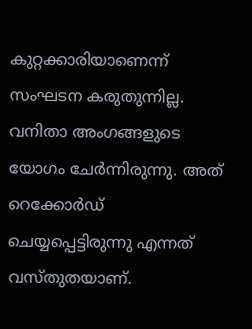കുറ്റക്കാരിയാണെന്ന് സംഘടന കരുതുന്നില്ല. വനിതാ അംഗങ്ങളുടെ യോഗം ചേർന്നിരുന്നു. അത് റെക്കോർഡ് ചെയ്യപ്പെട്ടിരുന്നു എന്നത് വസ്തുതയാണ്.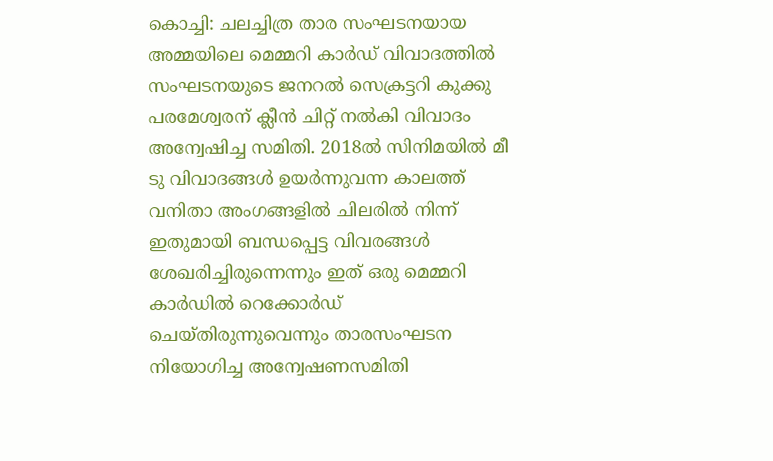കൊച്ചി: ചലച്ചിത്ര താര സംഘടനയായ അമ്മയിലെ മെമ്മറി കാർഡ് വിവാദത്തിൽ സംഘടനയുടെ ജനറൽ സെക്രട്ടറി കുക്കു പരമേശ്വരന് ക്ലീൻ ചിറ്റ് നൽകി വിവാദം അന്വേഷിച്ച സമിതി. 2018ൽ സിനിമയിൽ മീ ടു വിവാദങ്ങൾ ഉയർന്നുവന്ന കാലത്ത് വനിതാ അംഗങ്ങളിൽ ചിലരിൽ നിന്ന് ഇതുമായി ബന്ധപ്പെട്ട വിവരങ്ങൾ ശേഖരിച്ചിരുന്നെന്നും ഇത് ഒരു മെമ്മറി കാർഡിൽ റെക്കോർഡ് ചെയ്തിരുന്നുവെന്നും താരസംഘടന നിയോഗിച്ച അന്വേഷണസമിതി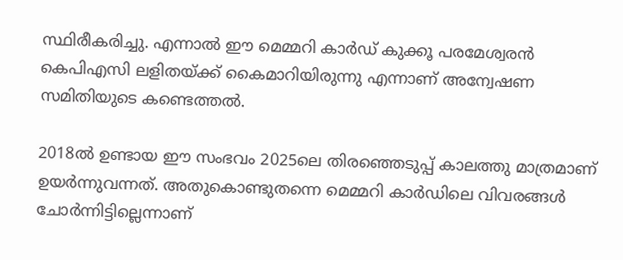സ്ഥിരീകരിച്ചു. എന്നാൽ ഈ മെമ്മറി കാർഡ് കുക്കൂ പരമേശ്വരൻ കെപിഎസി ലളിതയ്ക്ക് കൈമാറിയിരുന്നു എന്നാണ് അന്വേഷണ സമിതിയുടെ കണ്ടെത്തൽ.

2018ൽ ഉണ്ടായ ഈ സംഭവം 2025ലെ തിരഞ്ഞെടുപ്പ് കാലത്തു മാത്രമാണ് ഉയർന്നുവന്നത്. അതുകൊണ്ടുതന്നെ മെമ്മറി കാർഡിലെ വിവരങ്ങൾ ചോർന്നിട്ടില്ലെന്നാണ്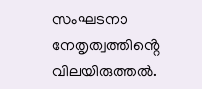സംഘടനാ നേതൃത്വത്തിൻ്റെ വിലയിരുത്തൽ.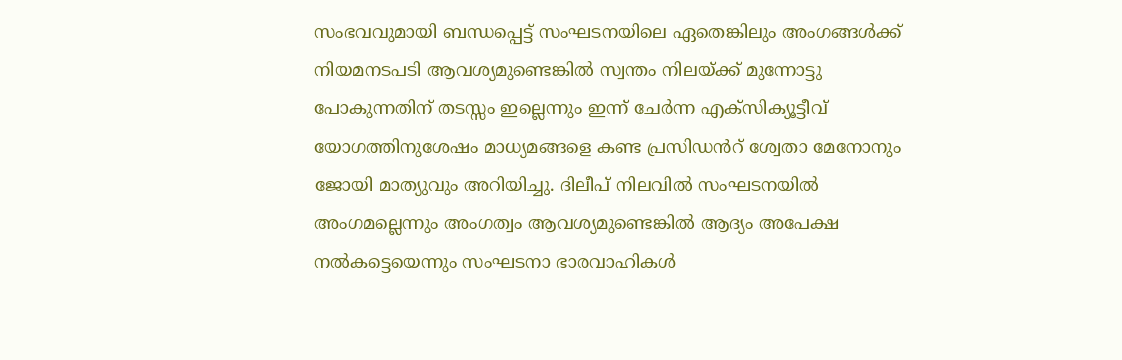സംഭവവുമായി ബന്ധപ്പെട്ട് സംഘടനയിലെ ഏതെങ്കിലും അംഗങ്ങൾക്ക് നിയമനടപടി ആവശ്യമുണ്ടെങ്കിൽ സ്വന്തം നിലയ്ക്ക് മുന്നോട്ടു പോകുന്നതിന് തടസ്സം ഇല്ലെന്നും ഇന്ന് ചേർന്ന എക്സിക്യൂട്ടീവ് യോഗത്തിനുശേഷം മാധ്യമങ്ങളെ കണ്ട പ്രസിഡൻറ് ശ്വേതാ മേനോനും ജോയി മാത്യുവും അറിയിച്ചു. ദിലീപ് നിലവിൽ സംഘടനയിൽ അംഗമല്ലെന്നും അംഗത്വം ആവശ്യമുണ്ടെങ്കിൽ ആദ്യം അപേക്ഷ നൽകട്ടെയെന്നും സംഘടനാ ഭാരവാഹികൾ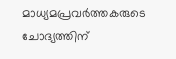മാധ്യമപ്രവർത്തകരുടെ ചോദ്യത്തിന്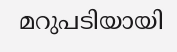മറുപടിയായി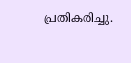പ്രതികരിച്ചു.